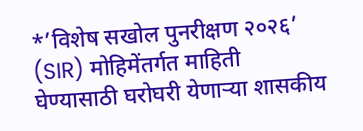*’विशेष सखोल पुनरीक्षण २०२६’ (SIR) मोहिमेंतर्गत माहिती घेण्यासाठी घरोघरी येणाऱ्या शासकीय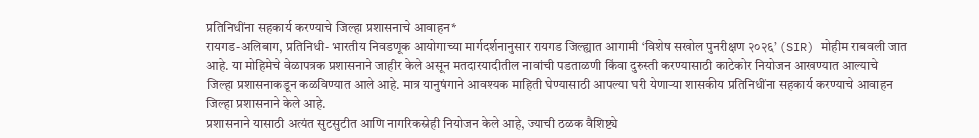प्रतिनिधींना सहकार्य करण्याचे जिल्हा प्रशासनाचे आवाहन*
रायगड-अलिबाग, प्रतिनिधी- भारतीय निवडणूक आयोगाच्या मार्गदर्शनानुसार रायगड जिल्ह्यात आगामी ‘विशेष सखोल पुनरीक्षण २०२६’ (SIR) मोहीम राबवली जात आहे. या मोहिमेचे वेळापत्रक प्रशासनाने जाहीर केले असून मतदारयादीतील नावांची पडताळणी किंवा दुरुस्ती करण्यासाठी काटेकोर नियोजन आखण्यात आल्याचे जिल्हा प्रशासनाकडून कळविण्यात आले आहे. मात्र यानुषंगाने आवश्यक माहिती घेण्यासाठी आपल्या घरी येणाऱ्या शासकीय प्रतिनिधींना सहकार्य करण्याचे आवाहन जिल्हा प्रशासनाने केले आहे.
प्रशासनाने यासाठी अत्यंत सुटसुटीत आणि नागरिकस्नेही नियोजन केले आहे, ज्याची ठळक वैशिष्ट्ये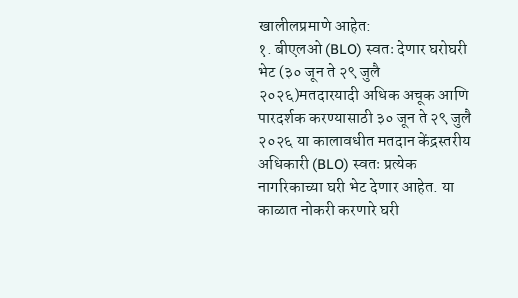खालीलप्रमाणे आहेत:
१. बीएलओ (BLO) स्वतः देणार घरोघरी भेट (३० जून ते २९ जुलै २०२६)मतदारयादी अधिक अचूक आणि पारदर्शक करण्यासाठी ३० जून ते २९ जुलै २०२६ या कालावधीत मतदान केंद्रस्तरीय अधिकारी (BLO) स्वतः प्रत्येक नागरिकाच्या घरी भेट देणार आहेत. या काळात नोकरी करणारे घरी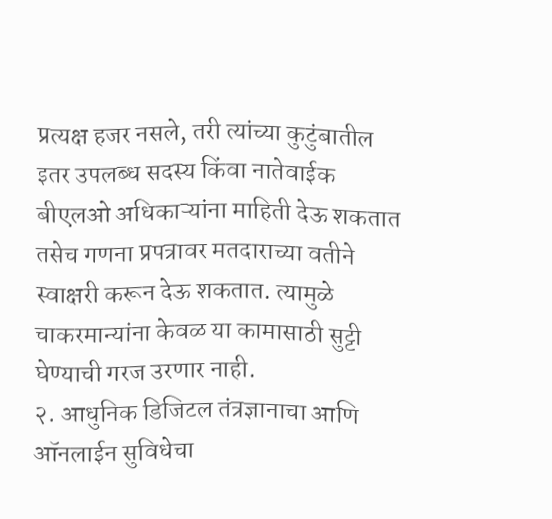प्रत्यक्ष हजर नसले, तरी त्यांच्या कुटुंबातील इतर उपलब्ध सदस्य किंवा नातेवाईक बीएलओ अधिकाऱ्यांना माहिती देऊ शकतात तसेच गणना प्रपत्रावर मतदाराच्या वतीने स्वाक्षरी करून देऊ शकतात. त्यामुळे चाकरमान्यांना केवळ या कामासाठी सुट्टी घेण्याची गरज उरणार नाही.
२. आधुनिक डिजिटल तंत्रज्ञानाचा आणि ऑनलाईन सुविधेचा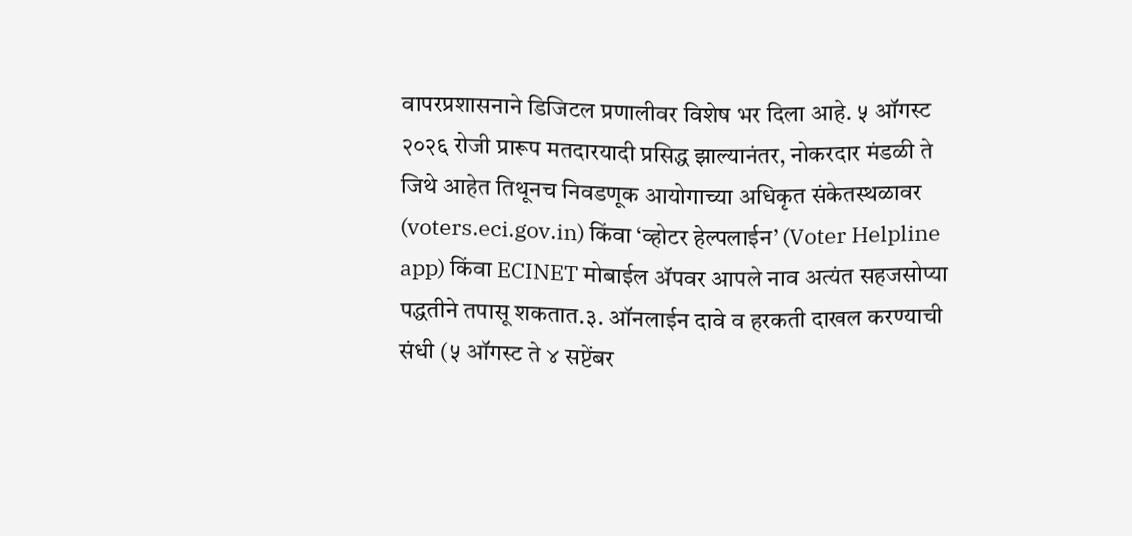वापरप्रशासनाने डिजिटल प्रणालीवर विशेष भर दिला आहे. ५ ऑगस्ट २०२६ रोजी प्रारूप मतदारयादी प्रसिद्ध झाल्यानंतर, नोकरदार मंडळी ते जिथे आहेत तिथूनच निवडणूक आयोगाच्या अधिकृत संकेतस्थळावर (voters.eci.gov.in) किंवा ‘व्होटर हेल्पलाईन’ (Voter Helpline app) किंवा ECINET मोबाईल ॲपवर आपले नाव अत्यंत सहजसोप्या पद्धतीने तपासू शकतात.३. ऑनलाईन दावे व हरकती दाखल करण्याची संधी (५ ऑगस्ट ते ४ सप्टेंबर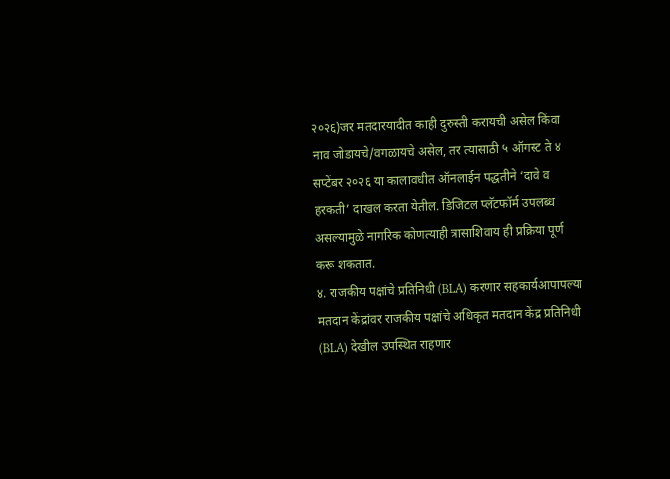२०२६)जर मतदारयादीत काही दुरुस्ती करायची असेल किंवा नाव जोडायचे/वगळायचे असेल, तर त्यासाठी ५ ऑगस्ट ते ४ सप्टेंबर २०२६ या कालावधीत ऑनलाईन पद्धतीने ‘दावे व हरकती’ दाखल करता येतील. डिजिटल प्लॅटफॉर्म उपलब्ध असल्यामुळे नागरिक कोणत्याही त्रासाशिवाय ही प्रक्रिया पूर्ण करू शकतात.
४. राजकीय पक्षांचे प्रतिनिधी (BLA) करणार सहकार्यआपापल्या मतदान केंद्रांवर राजकीय पक्षांचे अधिकृत मतदान केंद्र प्रतिनिधी (BLA) देखील उपस्थित राहणार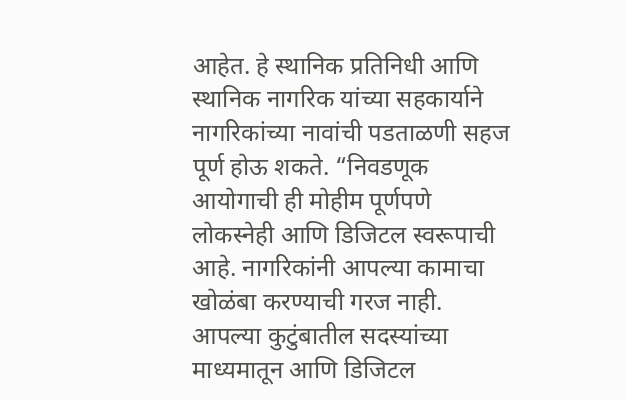आहेत. हे स्थानिक प्रतिनिधी आणि स्थानिक नागरिक यांच्या सहकार्याने नागरिकांच्या नावांची पडताळणी सहज पूर्ण होऊ शकते. “निवडणूक आयोगाची ही मोहीम पूर्णपणे लोकस्नेही आणि डिजिटल स्वरूपाची आहे. नागरिकांनी आपल्या कामाचा खोळंबा करण्याची गरज नाही. आपल्या कुटुंबातील सदस्यांच्या माध्यमातून आणि डिजिटल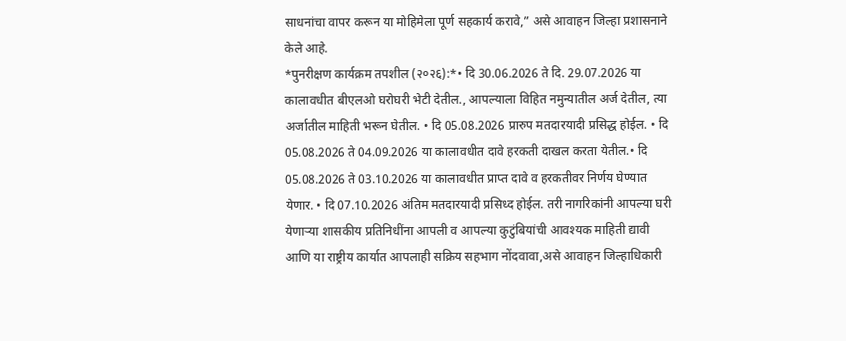साधनांचा वापर करून या मोहिमेला पूर्ण सहकार्य करावे,” असे आवाहन जिल्हा प्रशासनाने केले आहे.
*पुनरीक्षण कार्यक्रम तपशील (२०२६):*• दि 30.06.2026 ते दि. 29.07.2026 या कालावधीत बीएलओ घरोघरी भेटी देतील., आपल्याला विहित नमुन्यातील अर्ज देतील, त्या अर्जातील माहिती भरून घेतील. • दि 05.08.2026 प्रारुप मतदारयादी प्रसिद्ध होईल. • दि 05.08.2026 ते 04.09.2026 या कालावधीत दावे हरकती दाखल करता येतील.• दि 05.08.2026 ते 03.10.2026 या कालावधीत प्राप्त दावे व हरकतीवर निर्णय घेण्यात येणार. • दि 07.10.2026 अंतिम मतदारयादी प्रसिध्द होईल. तरी नागरिकांनी आपल्या घरी येणाऱ्या शासकीय प्रतिनिधींना आपली व आपल्या कुटुंबियांची आवश्यक माहिती द्यावी आणि या राष्ट्रीय कार्यात आपलाही सक्रिय सहभाग नोंदवावा,असे आवाहन जिल्हाधिकारी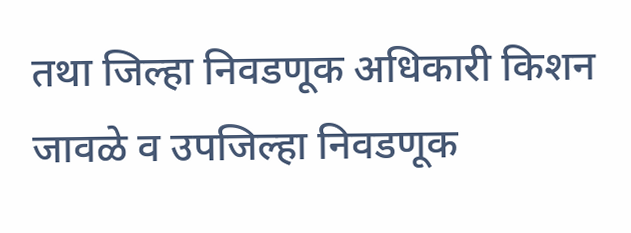तथा जिल्हा निवडणूक अधिकारी किशन जावळे व उपजिल्हा निवडणूक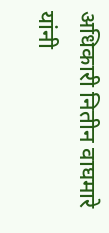अधिकारी नितीन वाघमारे यांनी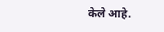केले आहे.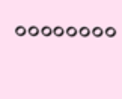००००००००